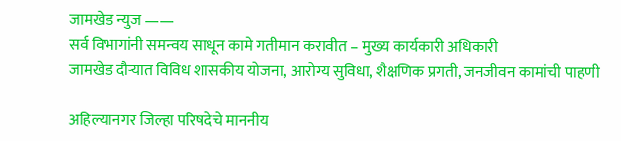जामखेड न्युज ——
सर्व विभागांनी समन्वय साधून कामे गतीमान करावीत – मुख्य कार्यकारी अधिकारी
जामखेड दौऱ्यात विविध शासकीय योजना, आरोग्य सुविधा, शैक्षणिक प्रगती, जनजीवन कामांची पाहणी

अहिल्यानगर जिल्हा परिषदेचे माननीय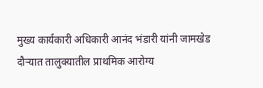मुख्य कार्यकारी अधिकारी आनंद भंडारी यांनी जामखेड दौऱ्यात तालुक्यातील प्राथमिक आरोग्य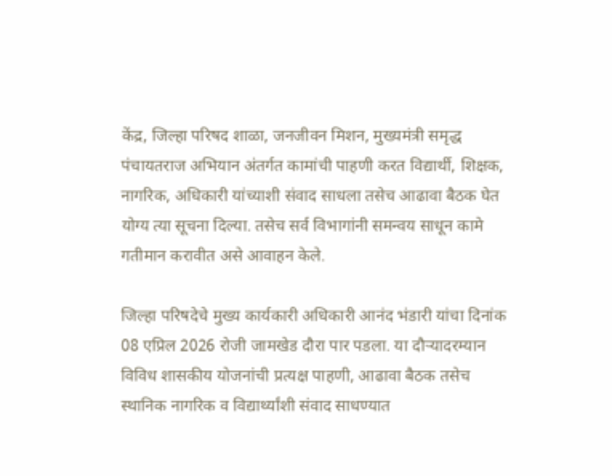केंद्र, जिल्हा परिषद शाळा, जनजीवन मिशन, मुख्यमंत्री समृद्ध पंचायतराज अभियान अंतर्गत कामांची पाहणी करत विद्यार्थी, शिक्षक, नागरिक, अधिकारी यांच्याशी संवाद साधला तसेच आढावा बैठक घेत योग्य त्या सूचना दिल्या. तसेच सर्व विभागांनी समन्वय साधून कामे गतीमान करावीत असे आवाहन केले.

जिल्हा परिषदेचे मुख्य कार्यकारी अधिकारी आनंद भंडारी यांचा दिनांक 08 एप्रिल 2026 रोजी जामखेड दौरा पार पडला. या दौऱ्यादरम्यान विविध शासकीय योजनांची प्रत्यक्ष पाहणी, आढावा बैठक तसेच स्थानिक नागरिक व विद्यार्थ्यांशी संवाद साधण्यात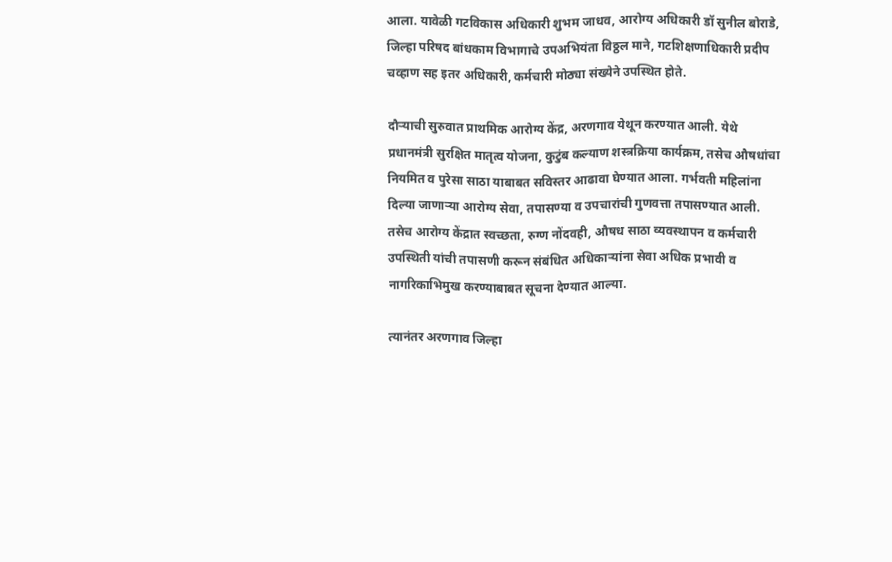आला. यावेळी गटविकास अधिकारी शुभम जाधव, आरोग्य अधिकारी डॉ सुनील बोराडे,
जिल्हा परिषद बांधकाम विभागाचे उपअभियंता विठ्ठल माने, गटशिक्षणाधिकारी प्रदीप चव्हाण सह इतर अधिकारी, कर्मचारी मोठ्या संख्येने उपस्थित होते.

दौऱ्याची सुरुवात प्राथमिक आरोग्य केंद्र, अरणगाव येथून करण्यात आली. येथे प्रधानमंत्री सुरक्षित मातृत्व योजना, कुटुंब कल्याण शस्त्रक्रिया कार्यक्रम, तसेच औषधांचा नियमित व पुरेसा साठा याबाबत सविस्तर आढावा घेण्यात आला. गर्भवती महिलांना दिल्या जाणाऱ्या आरोग्य सेवा, तपासण्या व उपचारांची गुणवत्ता तपासण्यात आली. तसेच आरोग्य केंद्रात स्वच्छता, रुग्ण नोंदवही, औषध साठा व्यवस्थापन व कर्मचारी उपस्थिती यांची तपासणी करून संबंधित अधिकाऱ्यांना सेवा अधिक प्रभावी व नागरिकाभिमुख करण्याबाबत सूचना देण्यात आल्या.

त्यानंतर अरणगाव जिल्हा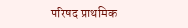परिषद प्राथमिक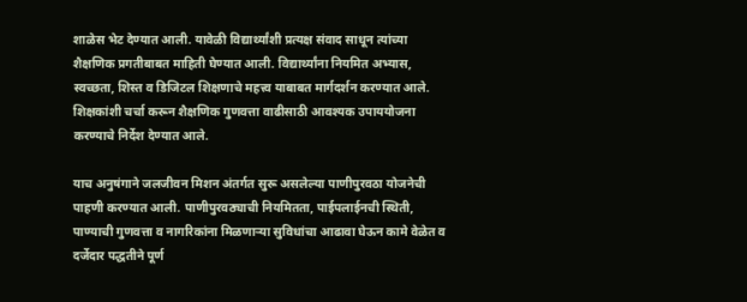शाळेस भेट देण्यात आली. यावेळी विद्यार्थ्यांशी प्रत्यक्ष संवाद साधून त्यांच्या शैक्षणिक प्रगतीबाबत माहिती घेण्यात आली. विद्यार्थ्यांना नियमित अभ्यास, स्वच्छता, शिस्त व डिजिटल शिक्षणाचे महत्त्व याबाबत मार्गदर्शन करण्यात आले. शिक्षकांशी चर्चा करून शैक्षणिक गुणवत्ता वाढीसाठी आवश्यक उपाययोजना करण्याचे निर्देश देण्यात आले.

याच अनुषंगाने जलजीवन मिशन अंतर्गत सुरू असलेल्या पाणीपुरवठा योजनेची पाहणी करण्यात आली. पाणीपुरवठ्याची नियमितता, पाईपलाईनची स्थिती, पाण्याची गुणवत्ता व नागरिकांना मिळणाऱ्या सुविधांचा आढावा घेऊन कामे वेळेत व दर्जेदार पद्धतीने पूर्ण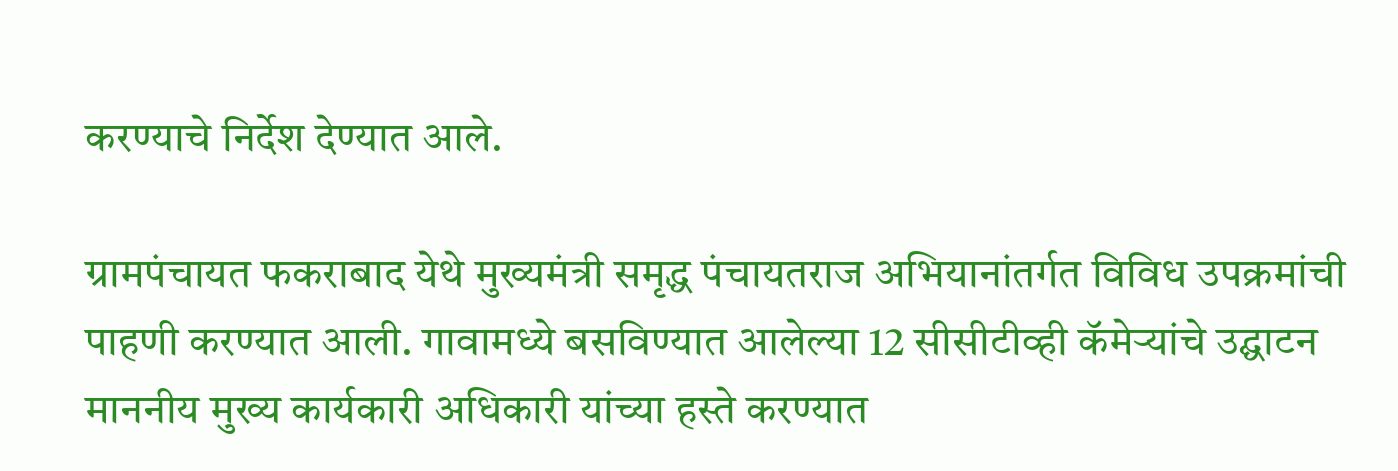करण्याचे निर्देश देण्यात आले.

ग्रामपंचायत फकराबाद येथे मुख्यमंत्री समृद्ध पंचायतराज अभियानांतर्गत विविध उपक्रमांची पाहणी करण्यात आली. गावामध्ये बसविण्यात आलेल्या 12 सीसीटीव्ही कॅमेऱ्यांचे उद्घाटन माननीय मुख्य कार्यकारी अधिकारी यांच्या हस्ते करण्यात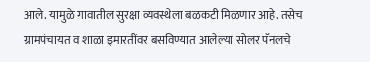आले. यामुळे गावातील सुरक्षा व्यवस्थेला बळकटी मिळणार आहे. तसेच ग्रामपंचायत व शाळा इमारतींवर बसविण्यात आलेल्या सोलर पॅनलचे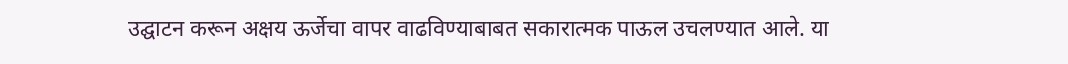उद्घाटन करून अक्षय ऊर्जेचा वापर वाढविण्याबाबत सकारात्मक पाऊल उचलण्यात आले. या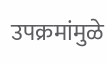उपक्रमांमुळे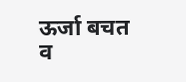ऊर्जा बचत व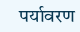पर्यावरण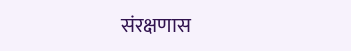संरक्षणास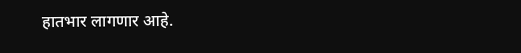हातभार लागणार आहे.